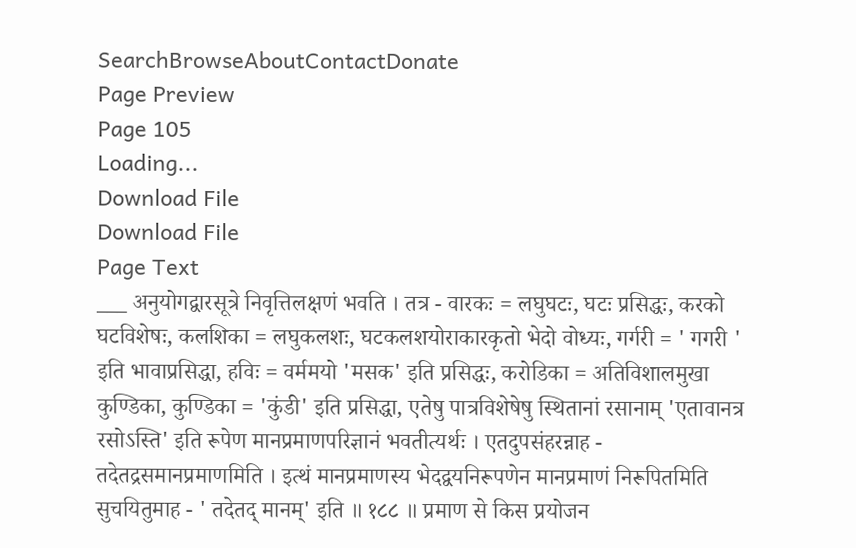SearchBrowseAboutContactDonate
Page Preview
Page 105
Loading...
Download File
Download File
Page Text
___ अनुयोगद्वारसूत्रे निवृत्तिलक्षणं भवति । तत्र - वारकः = लघुघटः, घटः प्रसिद्धः, करको घटविशेषः, कलशिका = लघुकलशः, घटकलशयोराकारकृतो भेदो वोध्यः, गर्गरी = ' गगरी ' इति भावाप्रसिद्धा, हविः = वर्ममयो 'मसक' इति प्रसिद्धः, करोडिका = अतिविशालमुखा कुण्डिका, कुण्डिका = 'कुंडी' इति प्रसिद्धा, एतेषु पात्रविशेषेषु स्थितानां रसानाम् 'एतावानत्र रसोऽस्ति' इति रूपेण मानप्रमाणपरिज्ञानं भवतीत्यर्थः । एतदुपसंहरन्नाह - तदेतद्रसमानप्रमाणमिति । इत्थं मानप्रमाणस्य भेदद्वयनिरूपणेन मानप्रमाणं निरूपितमिति सुचयितुमाह - ' तदेतद् मानम्' इति ॥ १८८ ॥ प्रमाण से किस प्रयोजन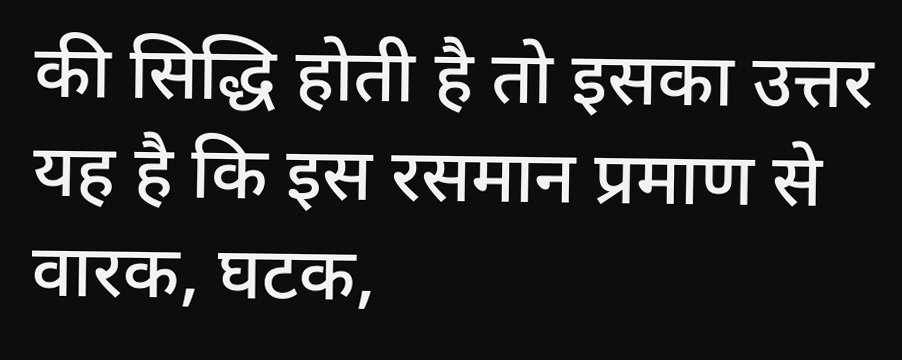की सिद्धि होती है तो इसका उत्तर यह है कि इस रसमान प्रमाण से वारक, घटक,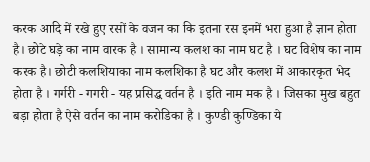करक आदि में रखे हुए रसों के वजन का कि इतना रस इनमें भरा हुआ है ज्ञान होता है। छोटे घड़े का नाम वारक है । सामान्य कलश का नाम घट है । घट विशेष का नाम करक है। छोटी कलशियाका नाम कलशिका है घट और कलश में आकारकृत भेद होता है । गर्गरी - गगरी - यह प्रसिद्ध वर्तन है । इति नाम मक है । जिसका मुख बहुत बड़ा होता है ऐसे वर्तन का नाम करोडिका है । कुण्डी कुण्डिका ये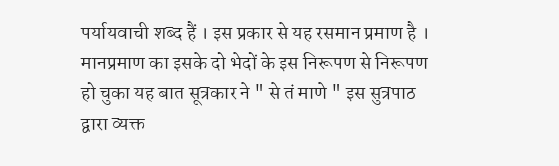पर्यायवाची शब्द हैं । इस प्रकार से यह रसमान प्रमाण है । मानप्रमाण का इसके दो भेदों के इस निरूपण से निरूपण हो चुका यह बात सूत्रकार ने " से तं माणे " इस सुत्रपाठ द्वारा व्यक्त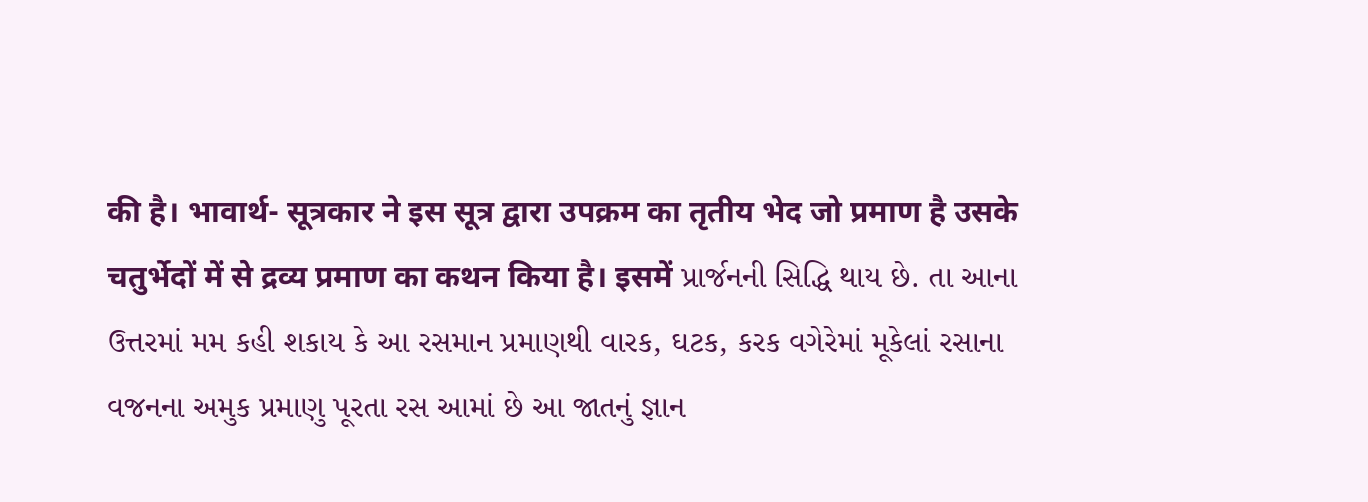की है। भावार्थ- सूत्रकार ने इस सूत्र द्वारा उपक्रम का तृतीय भेद जो प्रमाण है उसके चतुर्भेदों में से द्रव्य प्रमाण का कथन किया है। इसमें પ્રાર્જનની સિદ્ધિ થાય છે. તા આના ઉત્તરમાં મમ કહી શકાય કે આ રસમાન પ્રમાણથી વારક, ઘટક, કરક વગેરેમાં મૂકેલાં રસાના વજનના અમુક પ્રમાણુ પૂરતા રસ આમાં છે આ જાતનું જ્ઞાન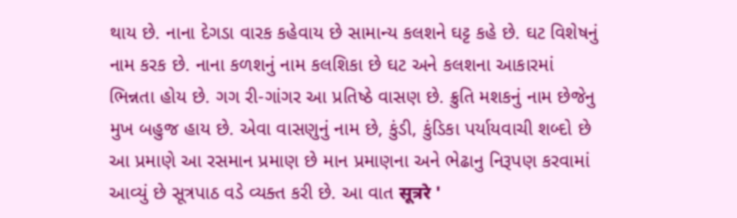થાય છે. નાના દેગડા વારક કહેવાય છે સામાન્ય કલશને ઘટ્ટ કહે છે. ઘટ વિશેષનું નામ કરક છે. નાના કળશનું નામ કલશિકા છે ઘટ અને કલશના આકારમાં ભિન્નતા હોય છે. ગગ રી-ગાંગર આ પ્રતિષ્ઠે વાસણ છે. ક્રુતિ મશકનું નામ છેજેનુ મુખ બહુજ હાય છે. એવા વાસણુનું નામ છે, કુંડી, કુંડિકા પર્યાયવાચી શબ્દો છે આ પ્રમાણે આ રસમાન પ્રમાણ છે માન પ્રમાણના અને ભેઢાનુ નિરૂપણ કરવામાં આવ્યું છે સૂત્રપાઠ વડે વ્યક્ત કરી છે. આ વાત सूत्ररे '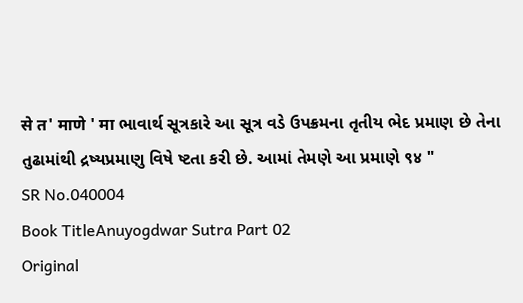से त' माणे ' मा ભાવાર્થ સૂત્રકારે આ સૂત્ર વડે ઉપક્રમના તૃતીય ભેદ પ્રમાણ છે તેના તુઢામાંથી દ્રષ્યપ્રમાણુ વિષે ષ્ટતા કરી છે. આમાં તેમણે આ પ્રમાણે ९४ "
SR No.040004
Book TitleAnuyogdwar Sutra Part 02
Original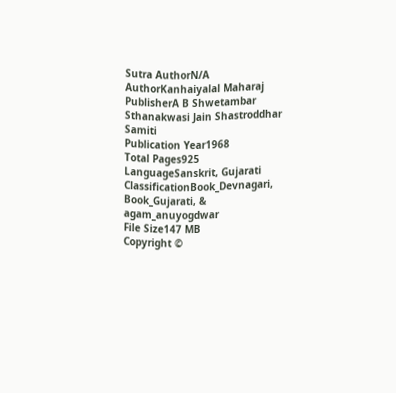Sutra AuthorN/A
AuthorKanhaiyalal Maharaj
PublisherA B Shwetambar Sthanakwasi Jain Shastroddhar Samiti
Publication Year1968
Total Pages925
LanguageSanskrit, Gujarati
ClassificationBook_Devnagari, Book_Gujarati, & agam_anuyogdwar
File Size147 MB
Copyright ©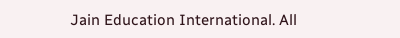Jain Education International. All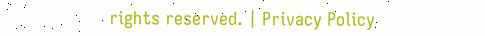rights reserved. | Privacy Policy